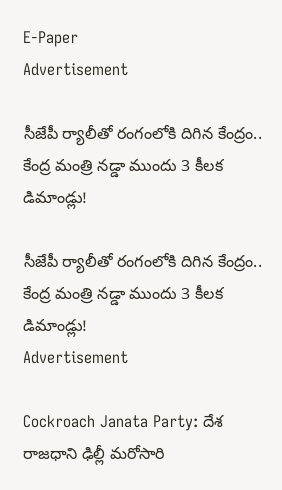E-Paper
Advertisement

సీజేపీ ర్యాలీతో రంగంలోకి దిగిన కేంద్రం.. కేంద్ర మంత్రి నడ్డా ముందు 3 కీలక డిమాండ్లు!

సీజేపీ ర్యాలీతో రంగంలోకి దిగిన కేంద్రం.. కేంద్ర మంత్రి నడ్డా ముందు 3 కీలక డిమాండ్లు!
Advertisement

Cockroach Janata Party: దేశ రాజధాని ఢిల్లీ మరోసారి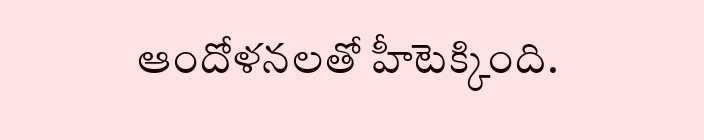ఆందోళనలతో హీటెక్కింది.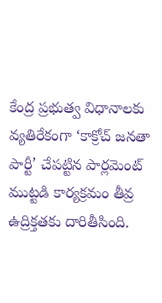కేంద్ర ప్రభుత్వ విధానాలకు వ్యతిరేకంగా ‘కాక్రోచ్ జనతా పార్టీ’ చేపట్టిన పార్లమెంట్ ముట్టడి కార్యక్రమం తీవ్ర ఉద్రిక్తతకు దారితీసింది.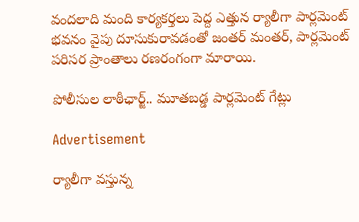వందలాది మంది కార్యకర్తలు పెద్ద ఎత్తున ర్యాలీగా పార్లమెంట్ భవనం వైపు దూసుకురావడంతో జంతర్ మంతర్, పార్లమెంట్ పరిసర ప్రాంతాలు రణరంగంగా మారాయి.

పోలీసుల లాఠీఛార్జ్.. మూతబడ్డ పార్లమెంట్ గేట్లు

Advertisement

ర్యాలీగా వస్తున్న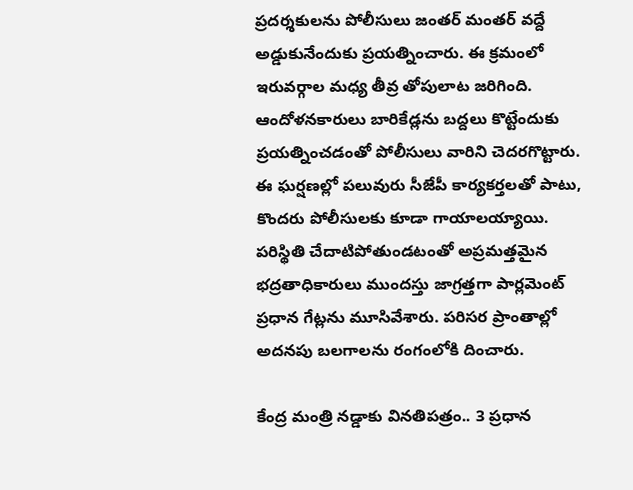ప్రదర్శకులను పోలీసులు జంతర్ మంతర్ వద్దే అడ్డుకునేందుకు ప్రయత్నించారు. ఈ క్రమంలో ఇరువర్గాల మధ్య తీవ్ర తోపులాట జరిగింది. ఆందోళనకారులు బారికేడ్లను బద్దలు కొట్టేందుకు ప్రయత్నించడంతో పోలీసులు వారిని చెదరగొట్టారు. ఈ ఘర్షణల్లో పలువురు సీజేపీ కార్యకర్తలతో పాటు, కొందరు పోలీసులకు కూడా గాయాలయ్యాయి. పరిస్థితి చేదాటిపోతుండటంతో అప్రమత్తమైన భద్రతాధికారులు ముందస్తు జాగ్రత్తగా పార్లమెంట్ ప్రధాన గేట్లను మూసివేశారు. పరిసర ప్రాంతాల్లో అదనపు బలగాలను రంగంలోకి దించారు.

కేంద్ర మంత్రి నడ్డాకు వినతిపత్రం.. 3 ప్రధాన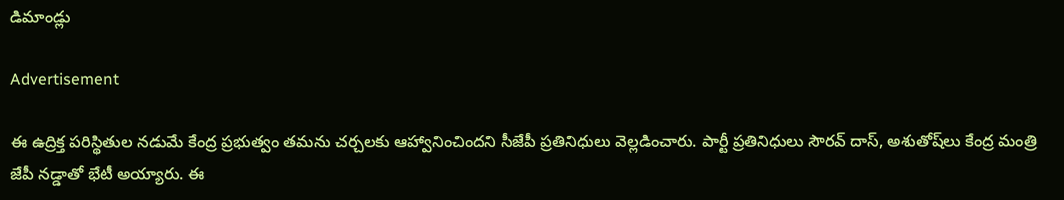డిమాండ్లు

Advertisement

ఈ ఉద్రిక్త పరిస్థితుల నడుమే కేంద్ర ప్రభుత్వం తమను చర్చలకు ఆహ్వానించిందని సీజేపీ ప్రతినిధులు వెల్లడించారు. పార్టీ ప్రతినిధులు సౌరవ్ దాస్, అశుతోష్‌లు కేంద్ర మంత్రి జేపీ నడ్డాతో భేటీ అయ్యారు. ఈ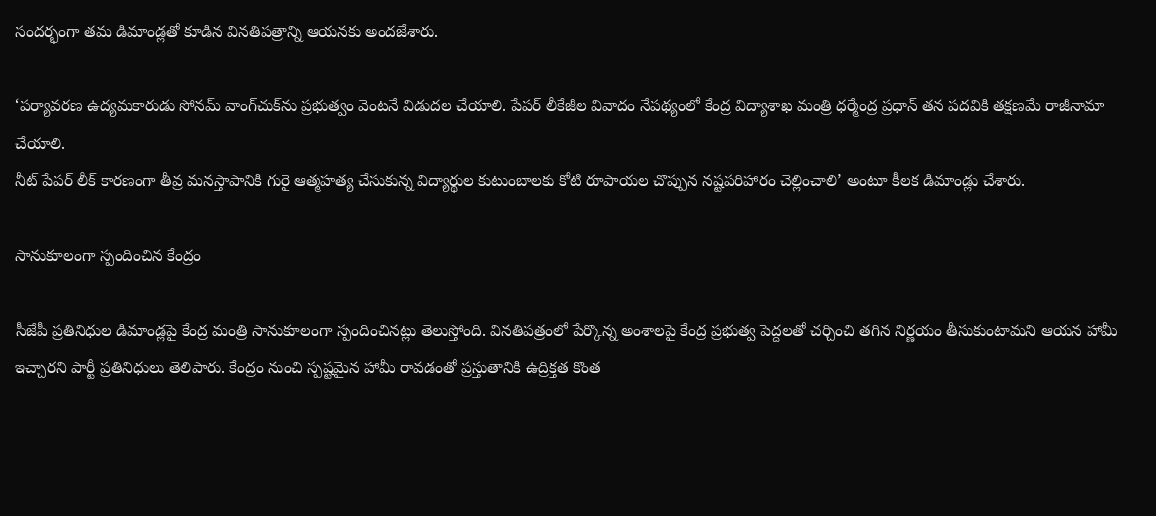సందర్భంగా తమ డిమాండ్లతో కూడిన వినతిపత్రాన్ని ఆయనకు అందజేశారు.

‘పర్యావరణ ఉద్యమకారుడు సోనమ్ వాంగ్‌చుక్‌ను ప్రభుత్వం వెంటనే విడుదల చేయాలి. పేపర్ లీకేజీల వివాదం నేపథ్యంలో కేంద్ర విద్యాశాఖ మంత్రి ధర్మేంద్ర ప్రధాన్ తన పదవికి తక్షణమే రాజీనామా చేయాలి.
నీట్ పేపర్ లీక్ కారణంగా తీవ్ర మనస్తాపానికి గురై ఆత్మహత్య చేసుకున్న విద్యార్థుల కుటుంబాలకు కోటి రూపాయల చొప్పున నష్టపరిహారం చెల్లించాలి’ అంటూ కీలక డిమాండ్లు చేశారు.

సానుకూలంగా స్పందించిన కేంద్రం

సీజేపీ ప్రతినిధుల డిమాండ్లపై కేంద్ర మంత్రి సానుకూలంగా స్పందించినట్లు తెలుస్తోంది. వినతిపత్రంలో పేర్కొన్న అంశాలపై కేంద్ర ప్రభుత్వ పెద్దలతో చర్చించి తగిన నిర్ణయం తీసుకుంటామని ఆయన హామీ ఇచ్చారని పార్టీ ప్రతినిధులు తెలిపారు. కేంద్రం నుంచి స్పష్టమైన హామీ రావడంతో ప్రస్తుతానికి ఉద్రిక్తత కొంత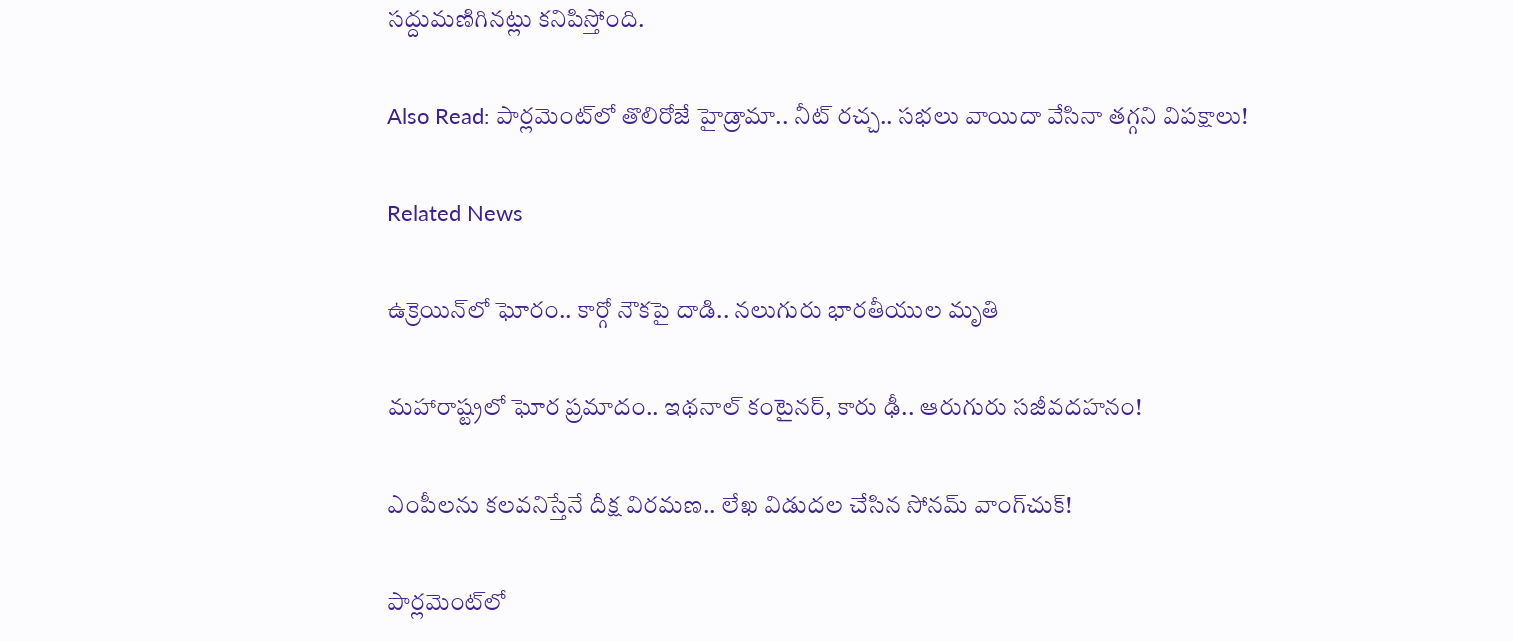సద్దుమణిగినట్లు కనిపిస్తోంది.

Also Read: పార్లమెంట్‌లో తొలిరోజే హైడ్రామా.. నీట్ రచ్చ.. సభలు వాయిదా వేసినా తగ్గని విపక్షాలు!

Related News

ఉక్రెయిన్‌లో ఘోరం.. కార్గో నౌకపై దాడి.. నలుగురు భారతీయుల మృతి

మహారాష్ట్రలో ఘోర ప్రమాదం.. ఇథనాల్ కంటైనర్, కారు ఢీ.. ఆరుగురు సజీవదహనం!

ఎంపీలను కలవనిస్తేనే దీక్ష విరమణ.. లేఖ విడుదల చేసిన సోనమ్ వాంగ్‌చుక్!

పార్లమెంట్‌లో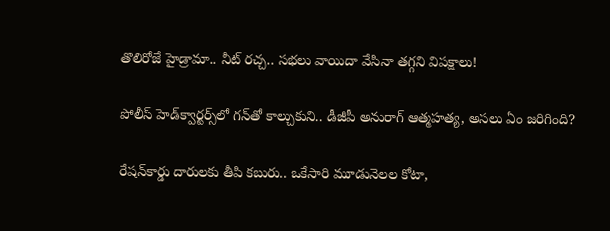తొలిరోజే హైడ్రామా.. నీట్ రచ్చ.. సభలు వాయిదా వేసినా తగ్గని విపక్షాలు!

పోలీస్ హెడ్‌క్వార్టర్స్‌లో గన్‌తో కాల్చుకుని.. డీజీపీ అనురాగ్‌ ఆత్మహత్య, అసలు ఏం జరిగింది?

రేషన్‌కార్డు దారులకు తీపి కబురు.. ఒకేసారి మూడునెలల కోటా,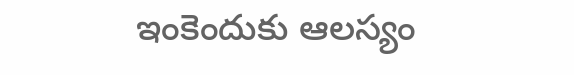ఇంకెందుకు ఆలస్యం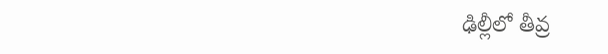ఢిల్లీలో తీవ్ర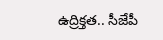ఉద్రిక్తత.. సీజేపీ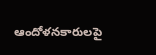ఆందోళనకారులపై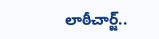లాఠీచార్జ్..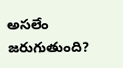అసలేం జరుగుతుంది?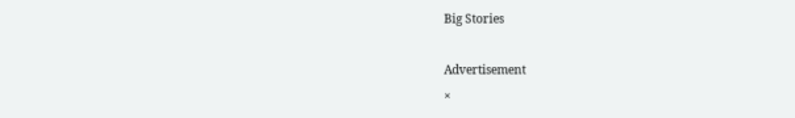Big Stories

Advertisement
×